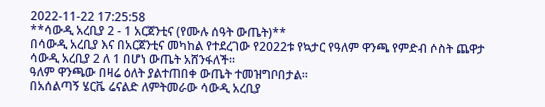2022-11-22 17:25:58
**ሳውዲ አረቢያ 2 - 1 አርጀንቲና (የሙሉ ሰዓት ውጤት)**
በሳውዲ አረቢያ እና በአርጀንቲና መካከል የተደረገው የ2022ቱ የኳታር የዓለም ዋንጫ የምድብ ሶስት ጨዋታ ሳውዲ አረቢያ 2 ለ 1 በሆነ ውጤት አሸንፋለች።
ዓለም ዋንጫው በዛሬ ዕለት ያልተጠበቀ ውጤት ተመዝግቦበታል።
በአሰልጣኝ ሄርቬ ሬናልድ ለምትመራው ሳውዲ አረቢያ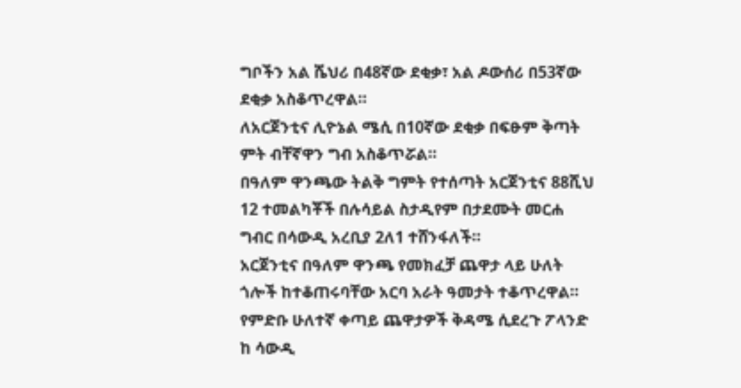ግቦችን አል ሼህሪ በ48ኛው ደቂቃ፣ አል ዶውሰሪ በ53ኛው ደቂቃ አስቆጥረዋል።
ለአርጀንቲና ሊዮኔል ሜሲ በ10ኛው ደቂቃ በፍፁም ቅጣት ምት ብቸኛዋን ግብ አስቆጥሯል።
በዓለም ዋንጫው ትልቅ ግምት የተሰጣት አርጀንቲና 88ሺህ 12 ተመልካቾች በሉሳይል ስታዲየም በታደሙት መርሐ ግብር በሳውዲ አረቢያ 2ለ1 ተሸንፋለች።
አርጀንቲና በዓለም ዋንጫ የመክፈቻ ጨዋታ ላይ ሁለት ጎሎች ከተቆጠሩባቸው አርባ አራት ዓመታት ተቆጥረዋል።
የምድቡ ሁለተኛ ቀጣይ ጨዋታዎች ቅዳሜ ሲደረጉ ፖላንድ ከ ሳውዲ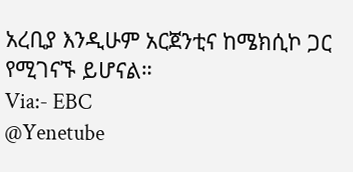አረቢያ እንዲሁም አርጀንቲና ከሜክሲኮ ጋር የሚገናኙ ይሆናል።
Via:- EBC
@Yenetube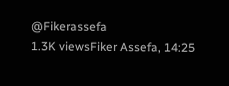@Fikerassefa
1.3K viewsFiker Assefa, 14:25